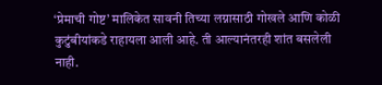‘प्रेमाची गोष्ट’ मालिकेत सावनी तिच्या लग्नासाठी गोखले आणि कोळी कुटुंबीयांकडे राहायला आली आहे. ती आल्यानंतरही शांत बसलेली नाही.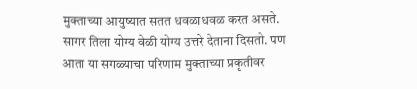मुक्ताच्या आयुष्यात सतत धवळाधवळ करत असते. सागर तिला योग्य वेळी योग्य उत्तरे देताना दिसतो. पण आता या सगळ्याचा परिणाम मुक्ताच्या प्रकृतीवर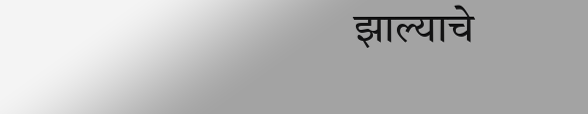झाल्याचे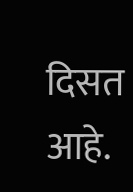दिसत आहे.